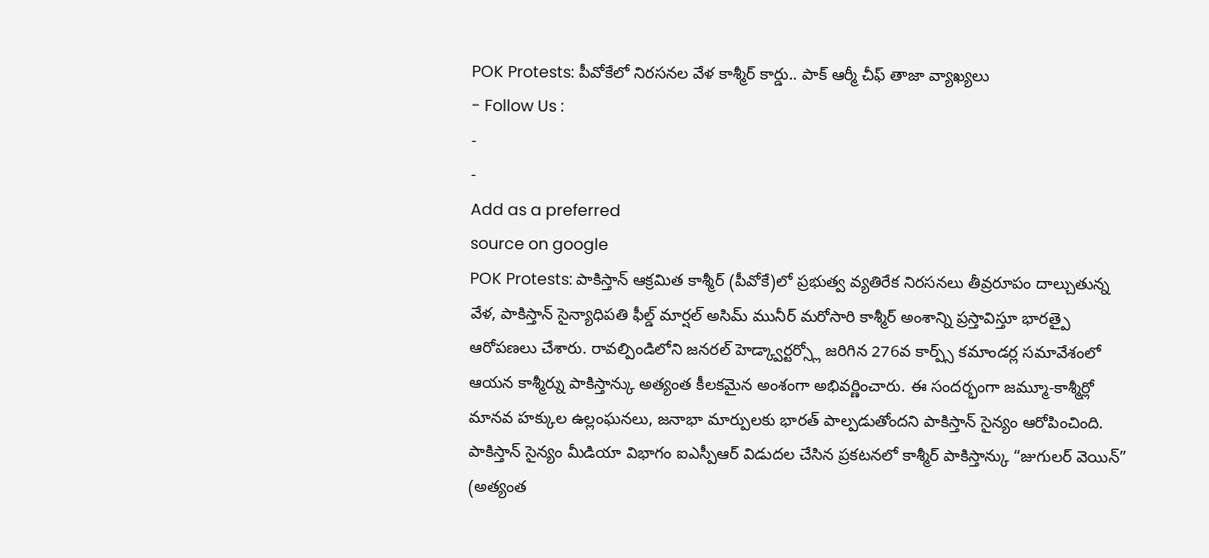POK Protests: పీవోకేలో నిరసనల వేళ కాశ్మీర్ కార్డు.. పాక్ ఆర్మీ చీఫ్ తాజా వ్యాఖ్యలు
- Follow Us :
-
-
Add as a preferred
source on google
POK Protests: పాకిస్తాన్ ఆక్రమిత కాశ్మీర్ (పీవోకే)లో ప్రభుత్వ వ్యతిరేక నిరసనలు తీవ్రరూపం దాల్చుతున్న వేళ, పాకిస్తాన్ సైన్యాధిపతి ఫీల్డ్ మార్షల్ అసిమ్ మునీర్ మరోసారి కాశ్మీర్ అంశాన్ని ప్రస్తావిస్తూ భారత్పై ఆరోపణలు చేశారు. రావల్పిండిలోని జనరల్ హెడ్క్వార్టర్స్లో జరిగిన 276వ కార్ప్స్ కమాండర్ల సమావేశంలో ఆయన కాశ్మీర్ను పాకిస్తాన్కు అత్యంత కీలకమైన అంశంగా అభివర్ణించారు. ఈ సందర్భంగా జమ్మూ-కాశ్మీర్లో మానవ హక్కుల ఉల్లంఘనలు, జనాభా మార్పులకు భారత్ పాల్పడుతోందని పాకిస్తాన్ సైన్యం ఆరోపించింది. పాకిస్తాన్ సైన్యం మీడియా విభాగం ఐఎస్పీఆర్ విడుదల చేసిన ప్రకటనలో కాశ్మీర్ పాకిస్తాన్కు “జుగులర్ వెయిన్” (అత్యంత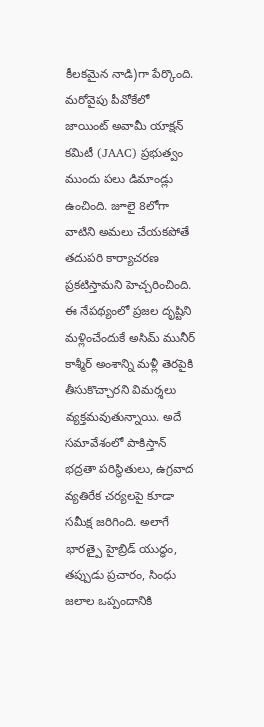కీలకమైన నాడి)గా పేర్కొంది.
మరోవైపు పీవోకేలో జాయింట్ అవామీ యాక్షన్ కమిటీ (JAAC) ప్రభుత్వం ముందు పలు డిమాండ్లు ఉంచింది. జూలై 8లోగా వాటిని అమలు చేయకపోతే తదుపరి కార్యాచరణ ప్రకటిస్తామని హెచ్చరించింది. ఈ నేపథ్యంలో ప్రజల దృష్టిని మళ్లించేందుకే అసిమ్ మునీర్ కాశ్మీర్ అంశాన్ని మళ్లీ తెరపైకి తీసుకొచ్చారని విమర్శలు వ్యక్తమవుతున్నాయి. అదే సమావేశంలో పాకిస్తాన్ భద్రతా పరిస్థితులు, ఉగ్రవాద వ్యతిరేక చర్యలపై కూడా సమీక్ష జరిగింది. అలాగే భారత్పై హైబ్రిడ్ యుద్ధం, తప్పుడు ప్రచారం, సింధు జలాల ఒప్పందానికి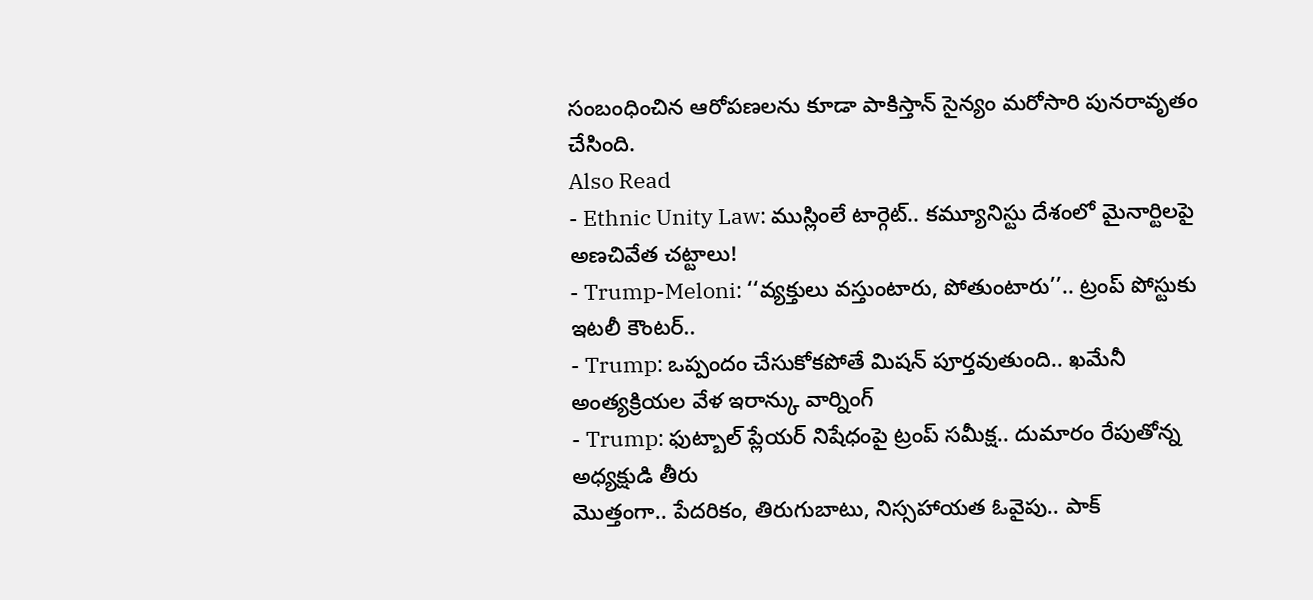సంబంధించిన ఆరోపణలను కూడా పాకిస్తాన్ సైన్యం మరోసారి పునరావృతం చేసింది.
Also Read
- Ethnic Unity Law: ముస్లింలే టార్గెట్.. కమ్యూనిస్టు దేశంలో మైనార్టిలపై అణచివేత చట్టాలు!
- Trump-Meloni: ‘‘వ్యక్తులు వస్తుంటారు, పోతుంటారు’’.. ట్రంప్ పోస్టుకు ఇటలీ కౌంటర్..
- Trump: ఒప్పందం చేసుకోకపోతే మిషన్ పూర్తవుతుంది.. ఖమేనీ అంత్యక్రియల వేళ ఇరాన్కు వార్నింగ్
- Trump: ఫుట్బాల్ ప్లేయర్ నిషేధంపై ట్రంప్ సమీక్ష.. దుమారం రేపుతోన్న అధ్యక్షుడి తీరు
మొత్తంగా.. పేదరికం, తిరుగుబాటు, నిస్సహాయత ఓవైపు.. పాక్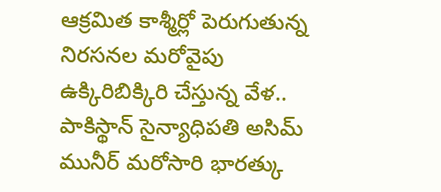ఆక్రమిత కాశ్మీర్లో పెరుగుతున్న నిరసనల మరోవైపు ఉక్కిరిబిక్కిరి చేస్తున్న వేళ.. పాకిస్థాన్ సైన్యాధిపతి అసిమ్ మునీర్ మరోసారి భారత్కు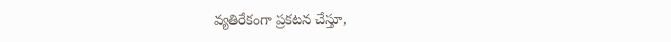వ్యతిరేకంగా ప్రకటన చేస్తూ,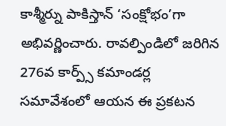కాశ్మీర్ను పాకిస్తాన్ ‘సంక్షోభం’గా అభివర్ణించారు. రావల్పిండిలో జరిగిన 276వ కార్ప్స్ కమాండర్ల సమావేశంలో ఆయన ఈ ప్రకటన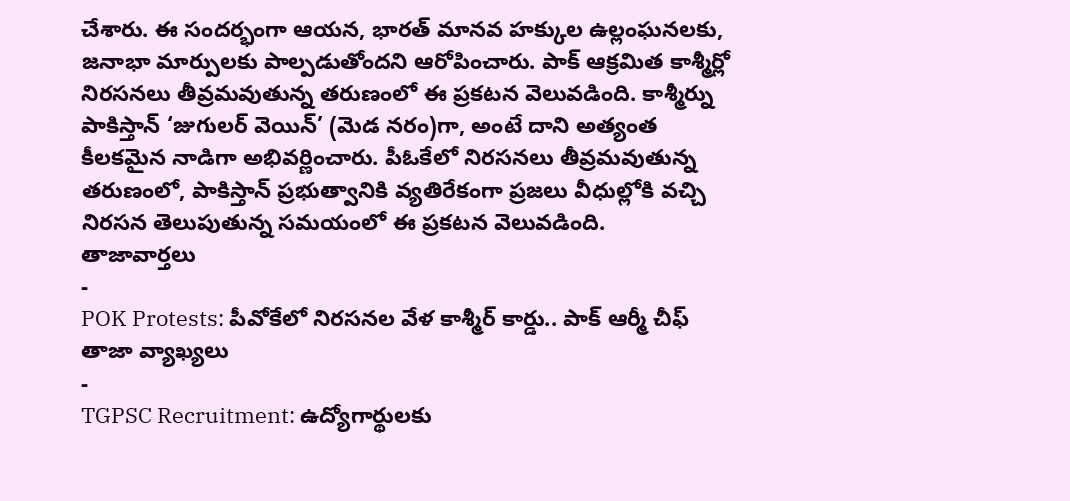చేశారు. ఈ సందర్భంగా ఆయన, భారత్ మానవ హక్కుల ఉల్లంఘనలకు, జనాభా మార్పులకు పాల్పడుతోందని ఆరోపించారు. పాక్ ఆక్రమిత కాశ్మీర్లో నిరసనలు తీవ్రమవుతున్న తరుణంలో ఈ ప్రకటన వెలువడింది. కాశ్మీర్ను పాకిస్తాన్ ‘జుగులర్ వెయిన్’ (మెడ నరం)గా, అంటే దాని అత్యంత కీలకమైన నాడిగా అభివర్ణించారు. పీఓకేలో నిరసనలు తీవ్రమవుతున్న తరుణంలో, పాకిస్తాన్ ప్రభుత్వానికి వ్యతిరేకంగా ప్రజలు వీధుల్లోకి వచ్చి నిరసన తెలుపుతున్న సమయంలో ఈ ప్రకటన వెలువడింది.
తాజావార్తలు
-
POK Protests: పీవోకేలో నిరసనల వేళ కాశ్మీర్ కార్డు.. పాక్ ఆర్మీ చీఫ్ తాజా వ్యాఖ్యలు
-
TGPSC Recruitment: ఉద్యోగార్థులకు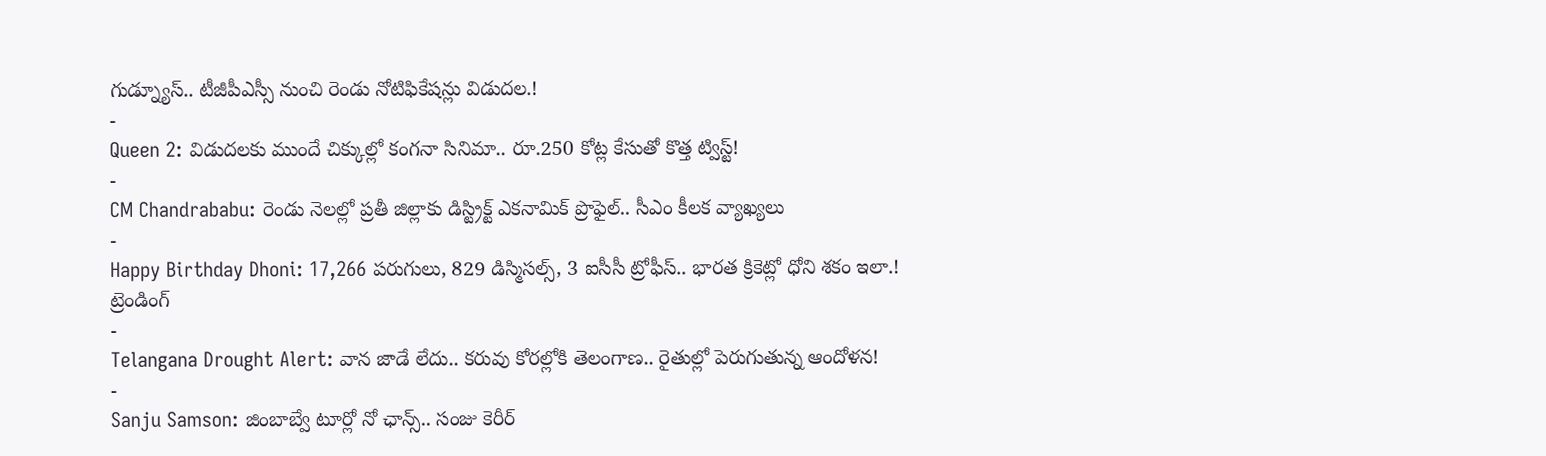గుడ్న్యూస్.. టీజీపీఎస్సీ నుంచి రెండు నోటిఫికేషన్లు విడుదల.!
-
Queen 2: విడుదలకు ముందే చిక్కుల్లో కంగనా సినిమా.. రూ.250 కోట్ల కేసుతో కొత్త ట్విస్ట్!
-
CM Chandrababu: రెండు నెలల్లో ప్రతీ జిల్లాకు డిస్ట్రిక్ట్ ఎకనామిక్ ప్రొఫైల్.. సీఎం కీలక వ్యాఖ్యలు
-
Happy Birthday Dhoni: 17,266 పరుగులు, 829 డిస్మిసల్స్, 3 ఐసీసీ ట్రోఫీస్.. భారత క్రికెట్లో ధోని శకం ఇలా.!
ట్రెండింగ్
-
Telangana Drought Alert: వాన జాడే లేదు.. కరువు కోరల్లోకి తెలంగాణ.. రైతుల్లో పెరుగుతున్న ఆందోళన!
-
Sanju Samson: జింబాబ్వే టూర్లో నో ఛాన్స్.. సంజు కెరీర్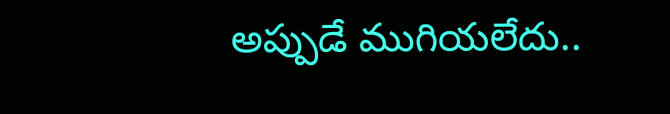అప్పుడే ముగియలేదు..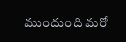ముందుంది మరో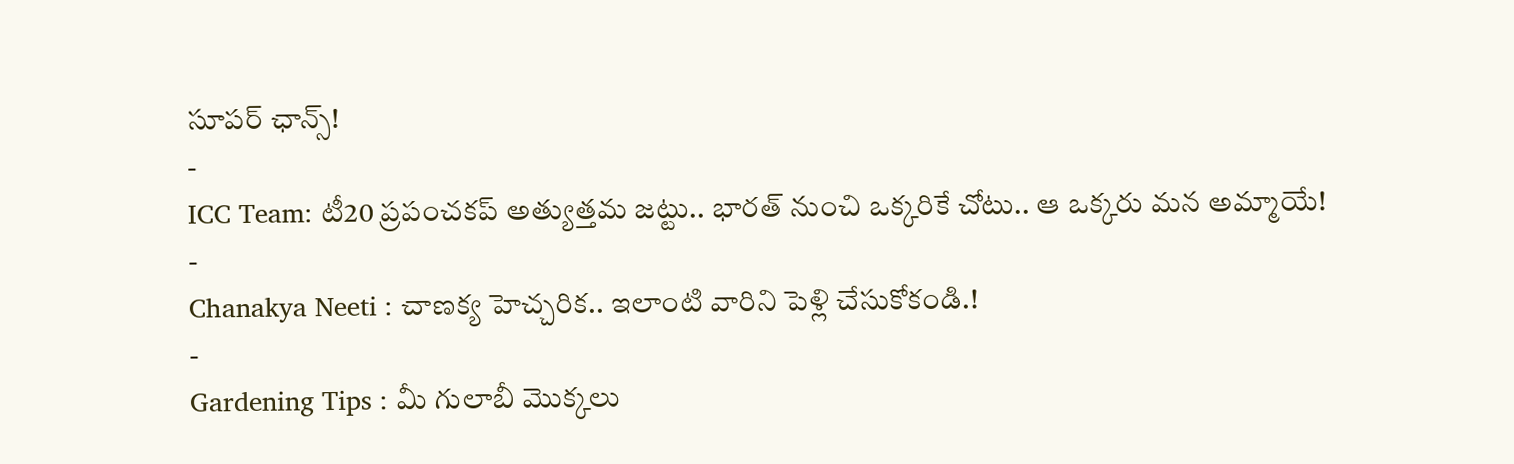సూపర్ ఛాన్స్!
-
ICC Team: టీ20 ప్రపంచకప్ అత్యుత్తమ జట్టు.. భారత్ నుంచి ఒక్కరికే చోటు.. ఆ ఒక్కరు మన అమ్మాయే!
-
Chanakya Neeti : చాణక్య హెచ్చరిక.. ఇలాంటి వారిని పెళ్లి చేసుకోకండి.!
-
Gardening Tips : మీ గులాబీ మొక్కలు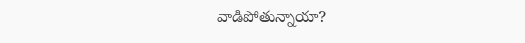వాడిపోతున్నాయా?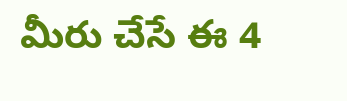మీరు చేసే ఈ 4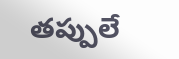తప్పులే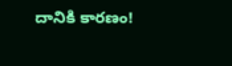దానికి కారణం!